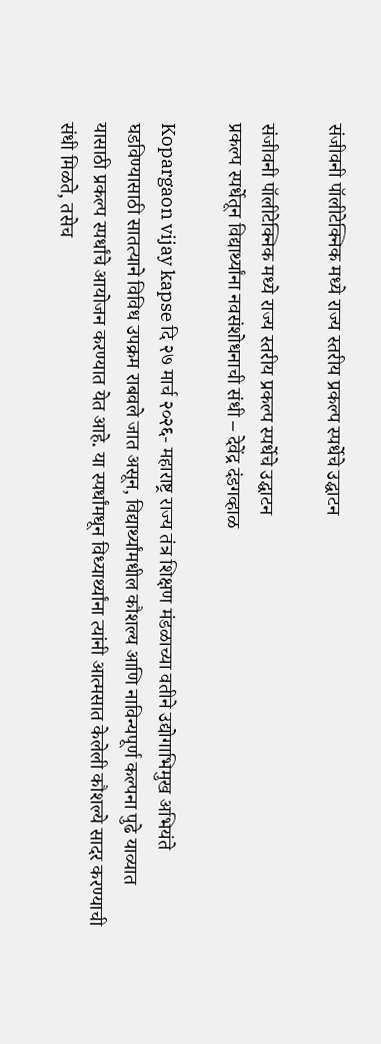संजीवनी पॉलीटेक्निक मध्ये राज्य स्तरीय प्रकल्प स्पर्धेचे उद्घाटन

संजीवनी पॉलीटेक्निक मध्ये राज्य स्तरीय प्रकल्प स्पर्धेचे उद्घाटन
प्रकल्प स्पर्धेतून विद्यार्थ्यांना नवसंशोधनाची संधी – देवेंद्र दंडगव्हाळ

Kopargaon vijay kapse दि २७ मार्च २०२६- महाराष्ट्र राज्य तंत्र शिक्षण मंडळाच्या वतीने उद्योगाभिमुख अभियंते घडविण्यासाठी सातत्याने विविध उपक्रम राबवले जात असून, विद्यार्थ्यांमधील कौशल्य आणि नाविन्यपूर्ण कल्पना पुढे याव्यात यासाठी प्रकल्प स्पर्धांचे आयोजन करण्यात येत आहे. या स्पर्धांमधून विध्यार्थ्यांना त्यांनी आत्मसात केलेली कौशल्ये सादर करण्याची संधी मिळते, तसेच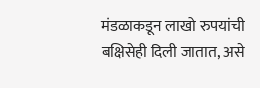मंडळाकडून लाखो रुपयांची बक्षिसेही दिली जातात, असे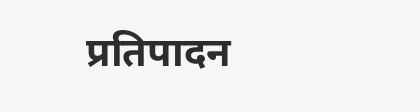प्रतिपादन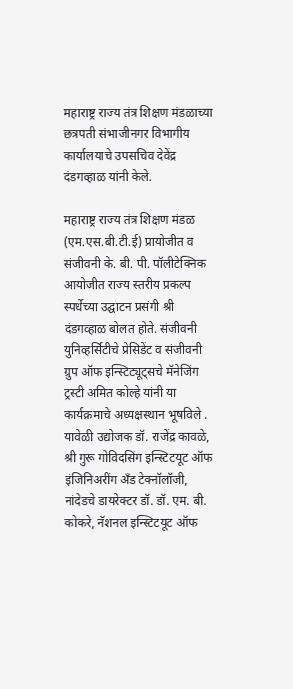महाराष्ट्र राज्य तंत्र शिक्षण मंडळाच्या छत्रपती संभाजीनगर विभागीय कार्यालयाचे उपसचिव देवेंद्र दंडगव्हाळ यांनी केले.

महाराष्ट्र राज्य तंत्र शिक्षण मंडळ (एम.एस.बी.टी.ई) प्रायोजीत व संजीवनी के. बी. पी. पॉलीटेक्निक आयोजीत राज्य स्तरीय प्रकल्प स्पर्धेच्या उद्घाटन प्रसंगी श्री दंडगव्हाळ बोलत होते. संजीवनी युनिव्हर्सिटीचे प्रेसिडेंट व संजीवनी ग्रुप ऑफ इन्स्टिट्यूट्सचे मॅनेजिंग ट्रस्टी अमित कोल्हे यांनी या कार्यक्रमाचे अध्यक्षस्थान भूषविले . यावेळी उद्योजक डॉ. राजेंद्र कावळे, श्री गुरू गोविदसिंग इन्स्टिटयूट ऑफ इंजिनिअरींग अँड टेक्नॉलॉजी, नांदेडचे डायरेक्टर डॉ. डॉ. एम. बी. कोकरे, नॅशनल इन्स्टिटयूट ऑफ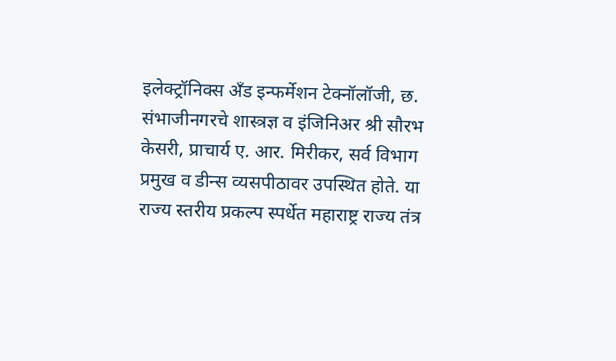इलेक्ट्रॉनिक्स अँड इन्फर्मेशन टेक्नॉलॉजी, छ. संभाजीनगरचे शास्त्रज्ञ व इंजिनिअर श्री सौरभ केसरी, प्राचार्य ए. आर. मिरीकर, सर्व विभाग प्रमुख व डीन्स व्यसपीठावर उपस्थित होते. या राज्य स्तरीय प्रकल्प स्पर्धेत महाराष्ट्र राज्य तंत्र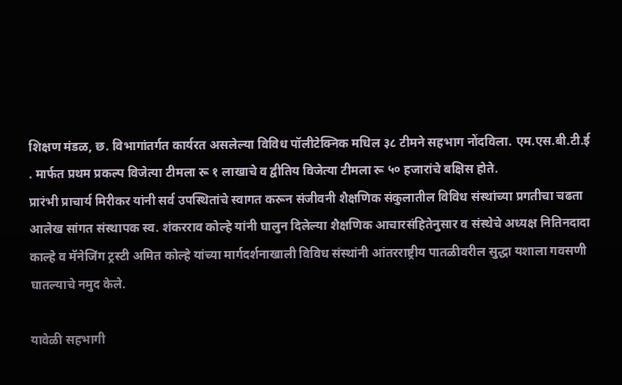शिक्षण मंडळ, छ. विभागांतर्गत कार्यरत असलेल्या विविध पॉलीटेक्निक मधिल ३८ टीमने सहभाग नोंदविला. एम.एस.बी.टी.ई . मार्फत प्रथम प्रकल्प विजेत्या टीमला रू १ लाखाचे व द्वीतिय विजेत्या टीमला रू ५० हजारांचे बक्षिस होते.
प्रारंभी प्राचार्य मिरीकर यांनी सर्व उपस्थितांचे स्वागत करून संजीवनी शैक्षणिक संकुलातील विविध संस्थांच्या प्रगतीचा चढता आलेख सांगत संस्थापक स्व. शंकरराव कोल्हे यांनी घालुन दिलेल्या शैक्षणिक आचारसंहितेनुसार व संस्थेचे अध्यक्ष नितिनदादा काल्हे व मॅनेजिंग ट्रस्टी अमित कोल्हे यांच्या मार्गदर्शनाखाली विविध संस्थांनी आंतरराष्ट्रीय पातळीवरील सुद्धा यशाला गवसणी घातल्याचे नमुद केले.

यावेळी सहभागी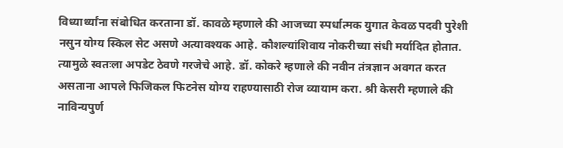विध्यार्थ्यांना संबोधित करताना डॉ. कावळे म्हणाले की आजच्या स्पर्धात्मक युगात केवळ पदवी पुरेशी नसुन योग्य स्किल सेट असणे अत्यावश्यक आहे. कौशल्यांशिवाय नोकरीच्या संधी मर्यादित होतात. त्यामुळे स्वतःला अपडेट ठेवणे गरजेचे आहे. डॉ. कोकरे म्हणाले की नवीन तंत्रज्ञान अवगत करत असताना आपले फिजिकल फिटनेस योग्य राहण्यासाठी रोज व्यायाम करा. श्री केसरी म्हणाले की नाविन्यपुर्ण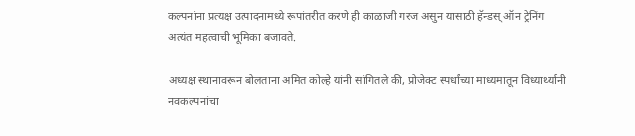कल्पनांना प्रत्यक्ष उत्पादनामध्ये रूपांतरीत करणे ही काळाजी गरज असुन यासाठी हॅन्डस् ऑन ट्रेनिंग अत्यंत महत्वाची भूमिका बजावते.

अध्यक्ष स्थानावरून बोलताना अमित कोल्हे यांनी सांगितले की, प्रोजेक्ट स्पर्धांच्या माध्यमातून विध्यार्थ्यानी नवकल्पनांचा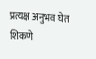प्रत्यक्ष अनुभव घेत शिकणे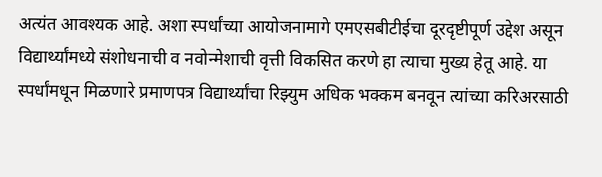अत्यंत आवश्यक आहे. अशा स्पर्धांच्या आयोजनामागे एमएसबीटीईचा दूरदृष्टीपूर्ण उद्देश असून विद्यार्थ्यांमध्ये संशोधनाची व नवोन्मेशाची वृत्ती विकसित करणे हा त्याचा मुख्य हेतू आहे. या स्पर्धांमधून मिळणारे प्रमाणपत्र विद्यार्थ्यांचा रिझ्युम अधिक भक्कम बनवून त्यांच्या करिअरसाठी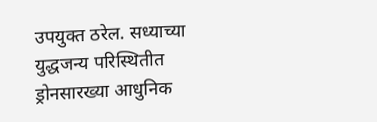उपयुक्त ठरेल. सध्याच्या युद्धजन्य परिस्थितीत ड्रोनसारख्या आधुनिक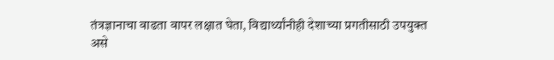तंत्रज्ञानाचा वाढता वापर लक्षात घेता, विद्यार्थ्यांनीही देशाच्या प्रगतीसाठी उपयुक्त असे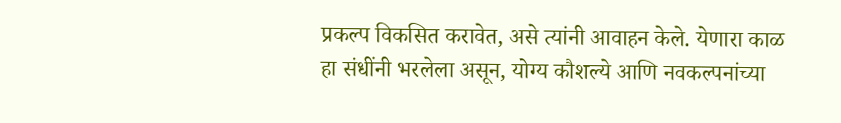प्रकल्प विकसित करावेत, असे त्यांनी आवाहन केले. येणारा काळ हा संधींनी भरलेला असून, योग्य कौशल्ये आणि नवकल्पनांच्या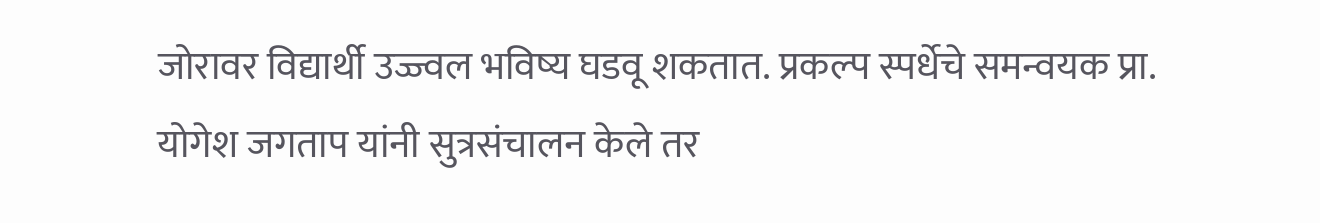जोरावर विद्यार्थी उज्ज्वल भविष्य घडवू शकतात. प्रकल्प स्पर्धेचे समन्वयक प्रा. योगेश जगताप यांनी सुत्रसंचालन केले तर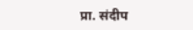प्रा. संदीप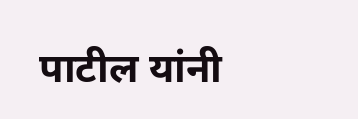पाटील यांनी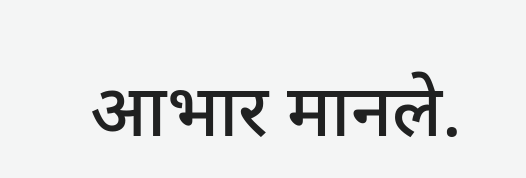आभार मानले.